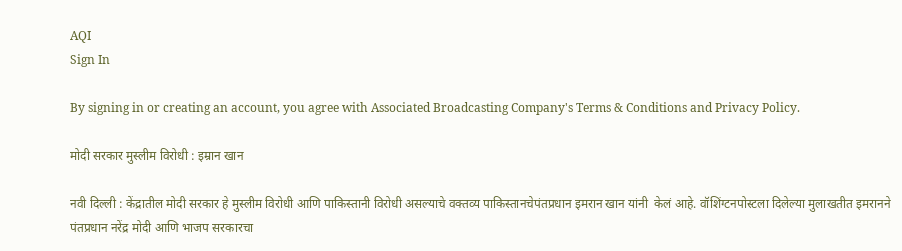AQI
Sign In

By signing in or creating an account, you agree with Associated Broadcasting Company's Terms & Conditions and Privacy Policy.

मोदी सरकार मुस्लीम विरोधी : इम्रान खान

नवी दिल्ली : केंद्रातील मोदी सरकार हे मुस्लीम विरोधी आणि पाकिस्तानी विरोधी असल्याचे वक्तव्य पाकिस्तानचेपंतप्रधान इमरान खान यांनी  केलं आहे. वॉशिंग्टनपोस्टला दिलेल्या मुलाखतीत इमरानने पंतप्रधान नरेंद्र मोदी आणि भाजप सरकारचा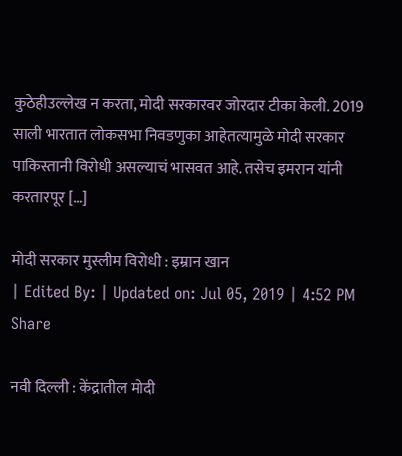कुठेहीउल्लेख न करता, मोदी सरकारवर जोरदार टीका केली. 2019 साली भारतात लोकसभा निवडणुका आहेतत्यामुळे मोदी सरकार पाकिस्तानी विरोधी असल्याचं भासवत आहे. तसेच इमरान यांनी  करतारपूर […]

मोदी सरकार मुस्लीम विरोधी : इम्रान खान
| Edited By: | Updated on: Jul 05, 2019 | 4:52 PM
Share

नवी दिल्ली : केंद्रातील मोदी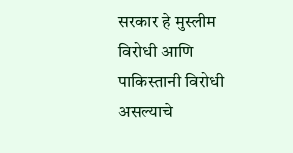सरकार हे मुस्लीम विरोधी आणि पाकिस्तानी विरोधी असल्याचे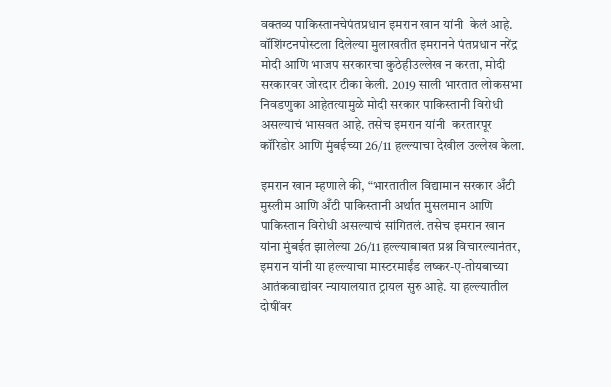वक्तव्य पाकिस्तानचेपंतप्रधान इमरान खान यांनी  केलं आहे. वॉशिंग्टनपोस्टला दिलेल्या मुलाखतीत इमरानने पंतप्रधान नरेंद्र मोदी आणि भाजप सरकारचा कुठेहीउल्लेख न करता, मोदी सरकारवर जोरदार टीका केली. 2019 साली भारतात लोकसभा निवडणुका आहेतत्यामुळे मोदी सरकार पाकिस्तानी विरोधी असल्याचं भासवत आहे. तसेच इमरान यांनी  करतारपूर कॉरिडोर आणि मुंबईच्या 26/11 हल्ल्याचा देखील उल्लेख केला.

इमरान खान म्हणाले की, “भारतातील विद्यामान सरकार अँटी मुस्लीम आणि अँटी पाकिस्तानी अर्थात मुसलमान आणि पाकिस्तान विरोधी असल्याचं सांगितलं. तसेच इमरान खान यांना मुंबईत झालेल्या 26/11 हल्ल्याबाबत प्रश्न विचारल्यानंतर, इमरान यांनी या हल्ल्याचा मास्टरमाईंड लष्कर-ए-तोयबाच्या आतंकवाद्यांवर न्यायालयात ट्रायल सुरु आहे. या हल्ल्यातील दोषींवर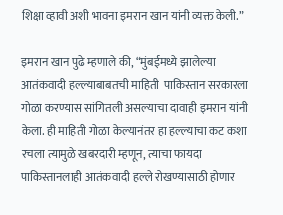शिक्षा व्हावी अशी भावना इमरान खान यांनी व्यक्त केली.”

इमरान खान पुढे म्हणाले की, “मुंबईमध्ये झालेल्या आतंकवादी हल्ल्याबाबतची माहिती  पाकिस्तान सरकारला गोळा करण्यास सांगितली असल्याचा दावाही इमरान यांनी केला. ही माहिती गोळा केल्यानंतर हा हल्ल्याचा कट कशा रचला त्यामुळे खबरदारी म्हणून, त्याचा फायदा पाकिस्तानलाही आतंकवादी हल्ले रोखण्यासाठी होणार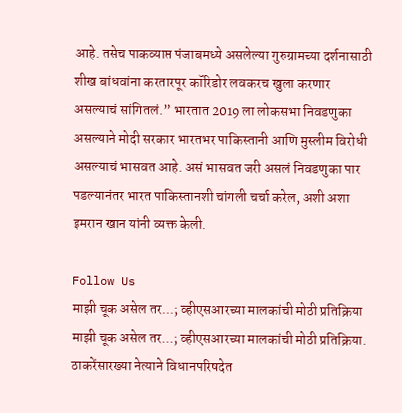आहे. तसेच पाकव्याप्त पंजाबमध्ये असलेल्या गुरुग्रामच्या दर्शनासाठी शीख बांधवांना करतारपूर कॉरिडोर लवकरच खुला करणार असल्याचं सांगितलं.” भारतात 2019 ला लोकसभा निवडणुका असल्याने मोदी सरकार भारतभर पाकिस्तानी आणि मुस्लीम विरोधी असल्याचं भासवत आहे. असं भासवत जरी असलं निवडणुका पार पडल्यानंतर भारत पाकिस्तानशी चांगली चर्चा करेल, अशी अशा इमरान खान यांनी व्यक्त केली.

Follow Us
माझी चूक असेल तर...; व्हीएसआरच्या मालकांची मोठी प्रतिक्रिया
माझी चूक असेल तर...; व्हीएसआरच्या मालकांची मोठी प्रतिक्रिया.
ठाकरेंसारख्या नेत्याने विधानपरिषदेत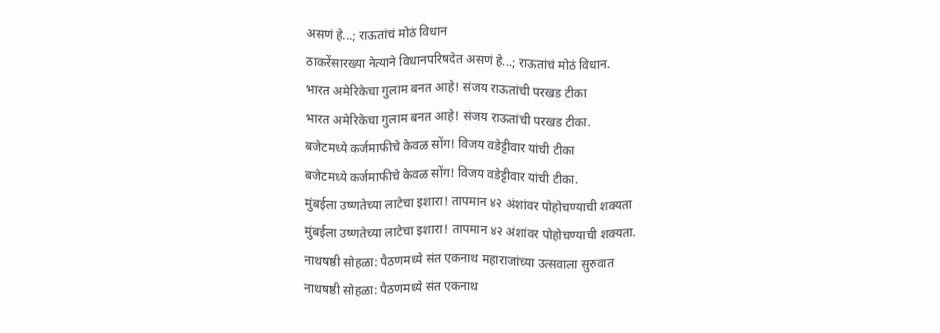असणं हे...; राऊतांचं मोठं विधान
ठाकरेंसारख्या नेत्याने विधानपरिषदेत असणं हे...; राऊतांचं मोठं विधान.
भारत अमेरिकेचा गुलाम बनत आहे! संजय राऊतांची परखड टीका
भारत अमेरिकेचा गुलाम बनत आहे! संजय राऊतांची परखड टीका.
बजेटमध्ये कर्जमाफीचे केवळ सोंग! विजय वडेट्टीवार यांची टीका
बजेटमध्ये कर्जमाफीचे केवळ सोंग! विजय वडेट्टीवार यांची टीका.
मुंबईला उष्णतेच्या लाटेचा इशारा! तापमान ४२ अंशांवर पोहोचण्याची शक्यता
मुंबईला उष्णतेच्या लाटेचा इशारा! तापमान ४२ अंशांवर पोहोचण्याची शक्यता.
नाथषष्ठी सोहळा: पैठणमध्ये संत एकनाथ महाराजांच्या उत्सवाला सुरुवात
नाथषष्ठी सोहळा: पैठणमध्ये संत एकनाथ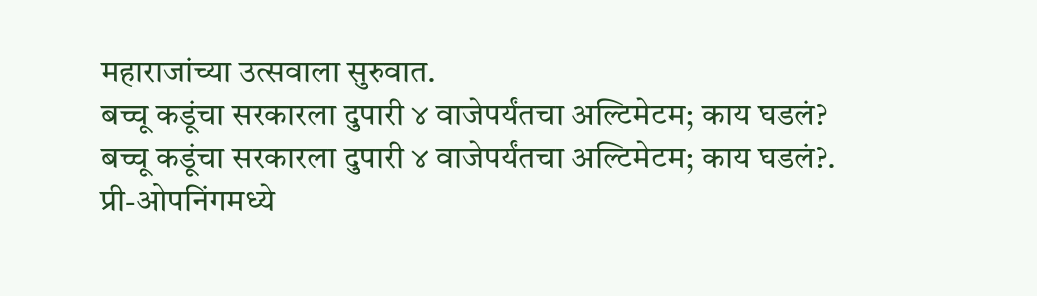महाराजांच्या उत्सवाला सुरुवात.
बच्चू कडूंचा सरकारला दुपारी ४ वाजेपर्यंतचा अल्टिमेटम; काय घडलं?
बच्चू कडूंचा सरकारला दुपारी ४ वाजेपर्यंतचा अल्टिमेटम; काय घडलं?.
प्री-ओपनिंगमध्ये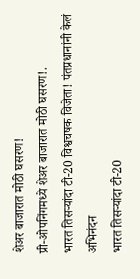शेअर बाजारात मोठी घसरण!
प्री-ओपनिंगमध्ये शेअर बाजारात मोठी घसरण!.
भारत तिसऱ्यांदा टी-20 विश्वचषक विजेता! पंतप्रधानांनी केलं अभिनंदन
भारत तिसऱ्यांदा टी-20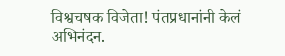विश्वचषक विजेता! पंतप्रधानांनी केलं अभिनंदन.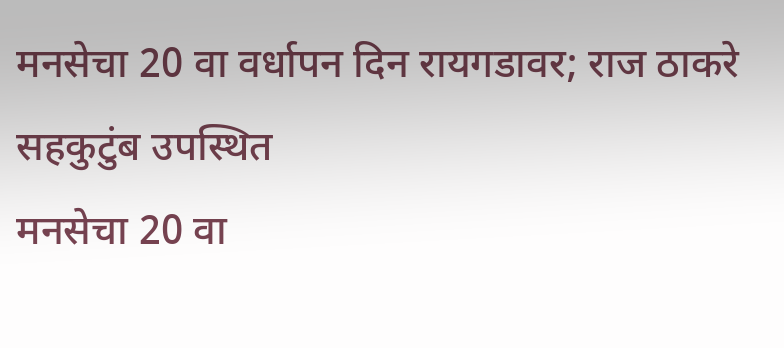मनसेचा 20 वा वर्धापन दिन रायगडावर; राज ठाकरे सहकुटुंब उपस्थित
मनसेचा 20 वा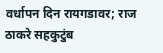वर्धापन दिन रायगडावर; राज ठाकरे सहकुटुंब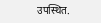उपस्थित.